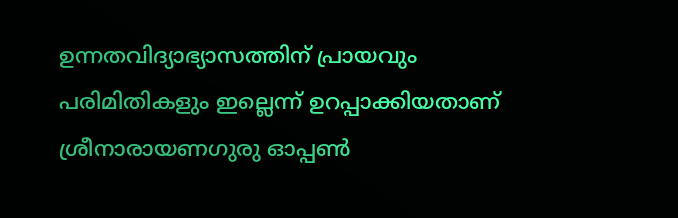ഉന്നതവിദ്യാഭ്യാസത്തിന് പ്രായവും പരിമിതികളും ഇല്ലെന്ന് ഉറപ്പാക്കിയതാണ് ശ്രീനാരായണഗുരു ഓപ്പണ്‍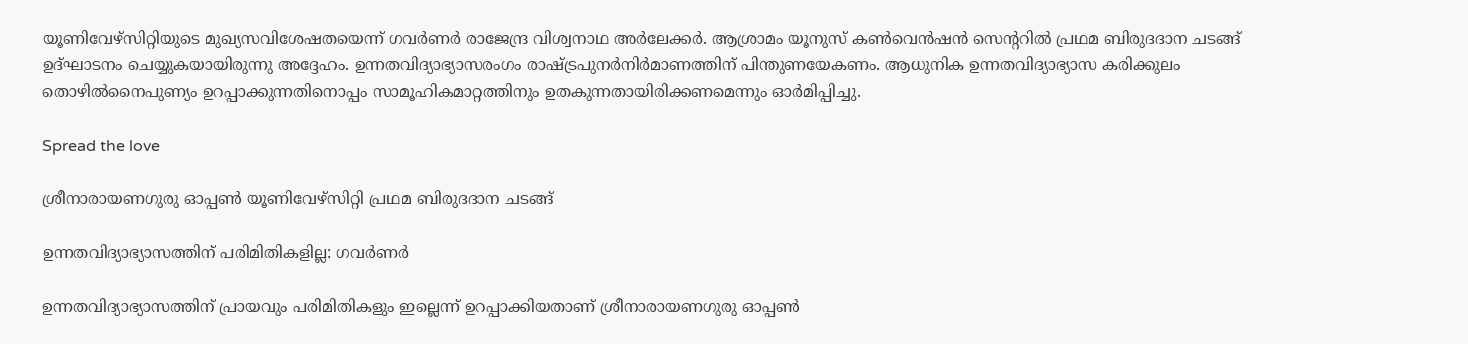യൂണിവേഴ്‌സിറ്റിയുടെ മുഖ്യസവിശേഷതയെന്ന് ഗവര്‍ണര്‍ രാജേന്ദ്ര വിശ്വനാഥ അര്‍ലേക്കര്‍. ആശ്രാമം യൂനുസ് കണ്‍വെന്‍ഷന്‍ സെന്ററില്‍ പ്രഥമ ബിരുദദാന ചടങ്ങ് ഉദ്ഘാടനം ചെയ്യുകയായിരുന്നു അദ്ദേഹം. ഉന്നതവിദ്യാഭ്യാസരംഗം രാഷ്ട്രപുനര്‍നിര്‍മാണത്തിന് പിന്തുണയേകണം. ആധുനിക ഉന്നതവിദ്യാഭ്യാസ കരിക്കുലം തൊഴില്‍നൈപുണ്യം ഉറപ്പാക്കുന്നതിനൊപ്പം സാമൂഹികമാറ്റത്തിനും ഉതകുന്നതായിരിക്കണമെന്നും ഓര്‍മിപ്പിച്ചു.

Spread the love

ശ്രീനാരായണഗുരു ഓപ്പണ്‍ യൂണിവേഴ്സിറ്റി പ്രഥമ ബിരുദദാന ചടങ്ങ്

ഉന്നതവിദ്യാഭ്യാസത്തിന് പരിമിതികളില്ല: ഗവര്‍ണര്‍

ഉന്നതവിദ്യാഭ്യാസത്തിന് പ്രായവും പരിമിതികളും ഇല്ലെന്ന് ഉറപ്പാക്കിയതാണ് ശ്രീനാരായണഗുരു ഓപ്പണ്‍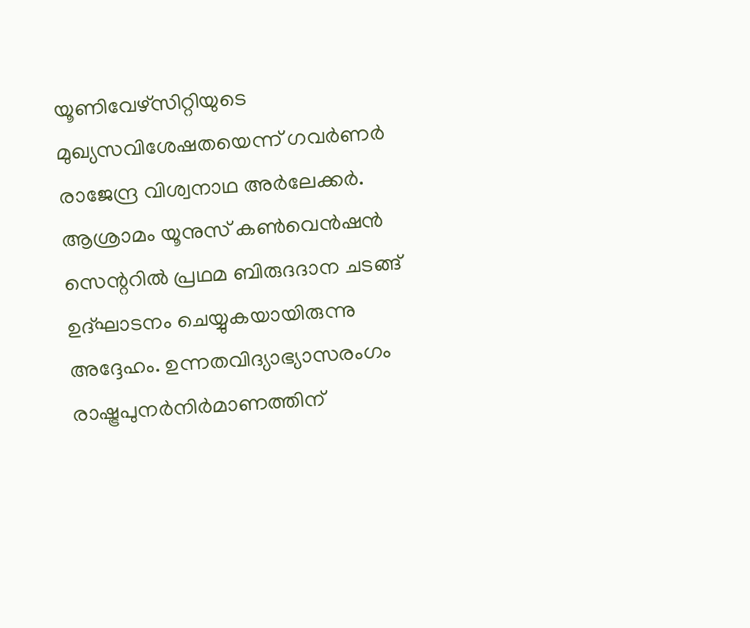യൂണിവേഴ്‌സിറ്റിയുടെ മുഖ്യസവിശേഷതയെന്ന് ഗവര്‍ണര്‍ രാജേന്ദ്ര വിശ്വനാഥ അര്‍ലേക്കര്‍. ആശ്രാമം യൂനുസ് കണ്‍വെന്‍ഷന്‍ സെന്ററില്‍ പ്രഥമ ബിരുദദാന ചടങ്ങ് ഉദ്ഘാടനം ചെയ്യുകയായിരുന്നു അദ്ദേഹം. ഉന്നതവിദ്യാഭ്യാസരംഗം രാഷ്ട്രപുനര്‍നിര്‍മാണത്തിന്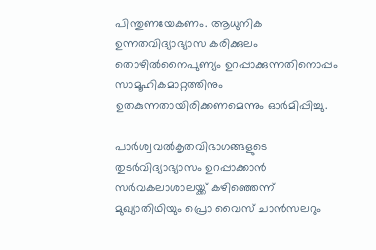പിന്തുണയേകണം. ആധുനിക ഉന്നതവിദ്യാഭ്യാസ കരിക്കുലം തൊഴില്‍നൈപുണ്യം ഉറപ്പാക്കുന്നതിനൊപ്പം സാമൂഹികമാറ്റത്തിനും ഉതകുന്നതായിരിക്കണമെന്നും ഓര്‍മിപ്പിച്ചു.

പാര്‍ശ്വവല്‍കൃതവിഭാഗങ്ങളുടെ തുടര്‍വിദ്യാഭ്യാസം ഉറപ്പാക്കാന്‍ സര്‍വകലാശാലയ്ക്ക് കഴിഞ്ഞെന്ന് മുഖ്യാതിഥിയും പ്രൊ വൈസ് ചാന്‍സലറും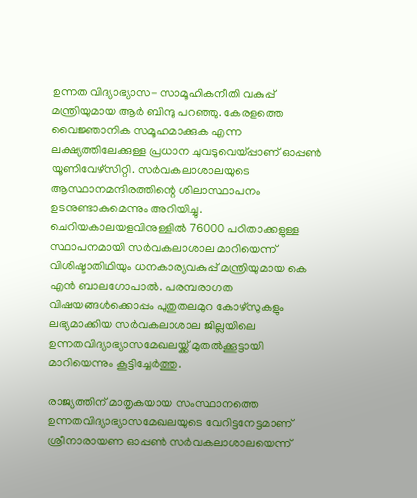ഉന്നത വിദ്യാഭ്യാസ- സാമൂഹികനീതി വകുപ്പ് മന്ത്രിയുമായ ആര്‍ ബിന്ദു പറഞ്ഞു. കേരളത്തെ വൈജ്ഞാനിക സമൂഹമാക്കുക എന്ന ലക്ഷ്യത്തിലേക്കുള്ള പ്രധാന ചുവടുവെയ്പ്പാണ് ഓപ്പണ്‍ യൂണിവേഴ്‌സിറ്റി. സര്‍വകലാശാലയുടെ ആസ്ഥാനമന്ദിരത്തിന്റെ ശിലാസ്ഥാപനം ഉടനുണ്ടാകുമെന്നും അറിയിച്ചു.
ചെറിയകാലയളവിനുള്ളില്‍ 76000 പഠിതാക്കളുള്ള സ്ഥാപനമായി സര്‍വകലാശാല മാറിയെന്ന് വിശിഷ്ടാതിഥിയും ധനകാര്യവകുപ്പ് മന്ത്രിയുമായ കെ എന്‍ ബാലഗോപാല്‍. പരമ്പരാഗത വിഷയങ്ങള്‍ക്കൊപ്പം പുതുതലമുറ കോഴ്‌സുകളും ലഭ്യമാക്കിയ സര്‍വകലാശാല ജില്ലയിലെ ഉന്നതവിദ്യാഭ്യാസമേഖലയ്ക്ക് മുതല്‍ക്കൂട്ടായി മാറിയെന്നും കൂട്ടിച്ചേര്‍ത്തു.

രാജ്യത്തിന് മാതൃകയായ സംസ്ഥാനത്തെ ഉന്നതവിദ്യാഭ്യാസമേഖലയുടെ വേറിട്ടനേട്ടമാണ് ശ്രീനാരായണ ഓപ്പണ്‍ സര്‍വകലാശാലയെന്ന്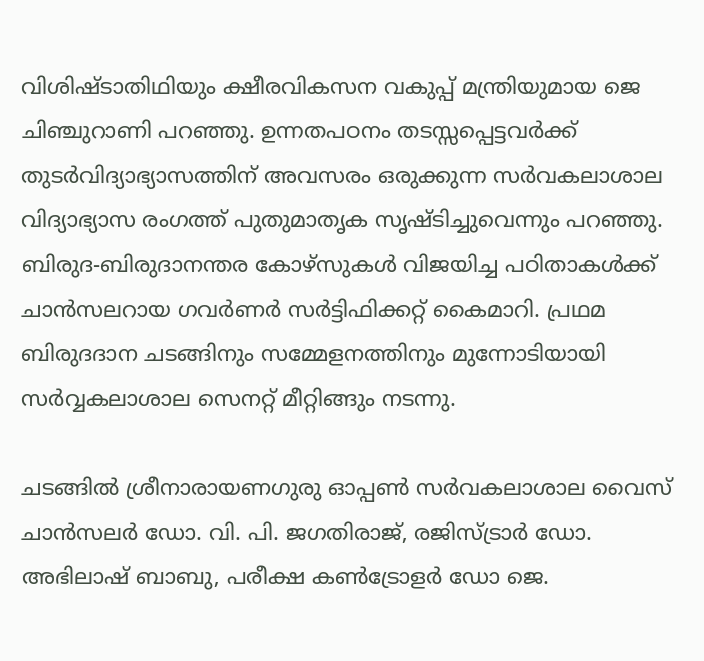വിശിഷ്ടാതിഥിയും ക്ഷീരവികസന വകുപ്പ് മന്ത്രിയുമായ ജെ ചിഞ്ചുറാണി പറഞ്ഞു. ഉന്നതപഠനം തടസ്സപ്പെട്ടവര്‍ക്ക് തുടര്‍വിദ്യാഭ്യാസത്തിന് അവസരം ഒരുക്കുന്ന സര്‍വകലാശാല വിദ്യാഭ്യാസ രംഗത്ത് പുതുമാതൃക സൃഷ്ടിച്ചുവെന്നും പറഞ്ഞു.
ബിരുദ-ബിരുദാനന്തര കോഴ്‌സുകള്‍ വിജയിച്ച പഠിതാകള്‍ക്ക് ചാന്‍സലറായ ഗവര്‍ണര്‍ സര്‍ട്ടിഫിക്കറ്റ് കൈമാറി. പ്രഥമ ബിരുദദാന ചടങ്ങിനും സമ്മേളനത്തിനും മുന്നോടിയായി സര്‍വ്വകലാശാല സെനറ്റ് മീറ്റിങ്ങും നടന്നു.

ചടങ്ങില്‍ ശ്രീനാരായണഗുരു ഓപ്പണ്‍ സര്‍വകലാശാല വൈസ് ചാന്‍സലര്‍ ഡോ. വി. പി. ജഗതിരാജ്, രജിസ്ട്രാര്‍ ഡോ. അഭിലാഷ് ബാബു, പരീക്ഷ കണ്‍ട്രോളര്‍ ഡോ ജെ.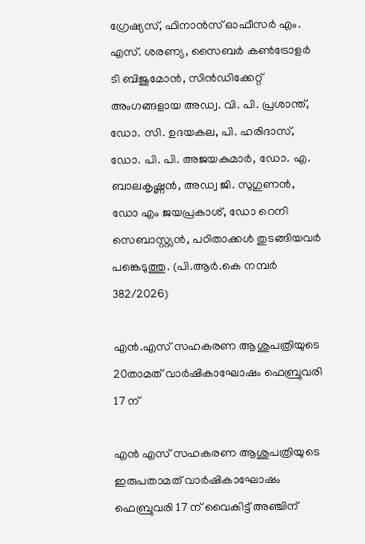ഗ്രേഷ്യസ്, ഫിനാന്‍സ് ഓഫീസര്‍ എം. എസ്. ശരണ്യ, സൈബര്‍ കണ്‍ട്രോളര്‍ ടി ബിജുമോന്‍, സിന്‍ഡിക്കേറ്റ് അംഗങ്ങളായ അഡ്വ. വി. പി. പ്രശാന്ത്, ഡോ. സി. ഉദയകല, പി. ഹരിദാസ്, ഡോ. പി. പി. അജയകുമാര്‍, ഡോ. എ. ബാലകൃഷ്ണന്‍, അഡ്വ ജി. സുഗുണന്‍, ഡോ എം ജയപ്രകാശ്, ഡോ റെനി സെബാസ്റ്റ്യന്‍, പഠിതാക്കള്‍ തുടങ്ങിയവര്‍ പങ്കെടുത്തു. (പി.ആര്‍.കെ നമ്പര്‍ 382/2026)

എൻ.എസ് സഹകരണ ആശുപത്രിയുടെ 20താമത് വാർഷികാഘോഷം ഫെബ്രുവരി 17 ന്

എൻ എസ് സഹകരണ ആശുപത്രിയുടെ ഇരുപതാമത് വാർഷികാഘോഷം ഫെബ്രുവരി 17 ന് വൈകിട്ട് അഞ്ചിന്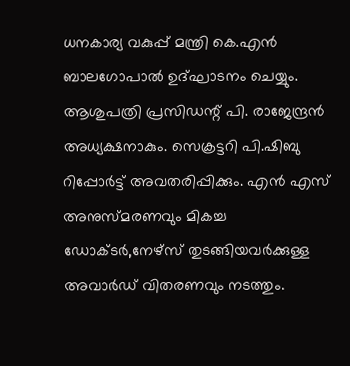ധനകാര്യ വകുപ്പ് മന്ത്രി കെ.എൻ ബാലഗോപാൽ ഉദ്ഘാടനം ചെയ്യും. ആശുപത്രി പ്രസിഡന്റ് പി. രാജേന്ദ്രൻ അധ്യക്ഷനാകും. സെക്രട്ടറി പി.ഷിബു റിപ്പോർട്ട് അവതരിപ്പിക്കും. എൻ എസ് അനുസ്മരണവും മികച്ച ഡോക്ടർ,നേഴ്സ് തുടങ്ങിയവർക്കുള്ള അവാർഡ് വിതരണവും നടത്തും.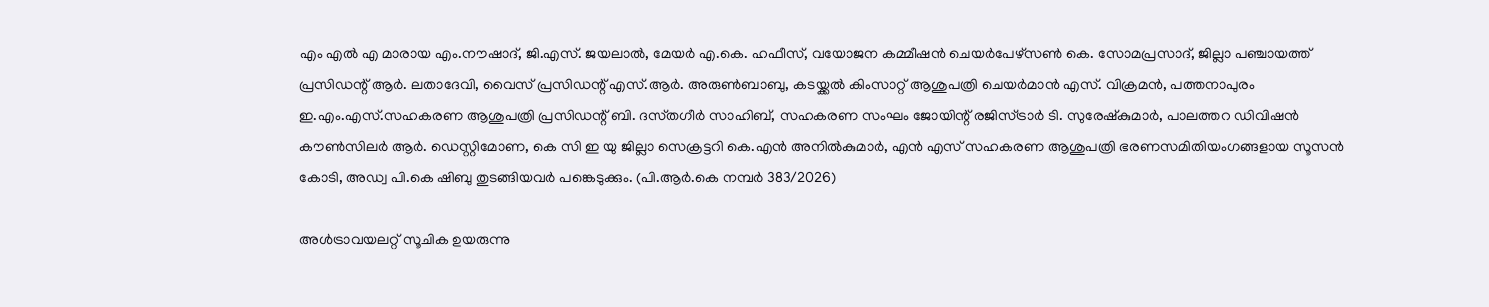എം എൽ എ മാരായ എം.നൗഷാദ്, ജി.എസ്. ജയലാൽ, മേയർ എ.കെ. ഹഫീസ്, വയോജന കമ്മീഷൻ ചെയർപേഴ്‌സൺ കെ. സോമപ്രസാദ്, ജില്ലാ പഞ്ചായത്ത് പ്രസിഡന്റ് ആർ. ലതാദേവി, വൈസ് പ്രസിഡന്റ് എസ്.ആർ. അരുൺബാബു, കടയ്ക്കൽ കിംസാറ്റ് ആശുപത്രി ചെയർമാൻ എസ്. വിക്രമൻ, പത്തനാപുരം ഇ.എം.എസ്.സഹകരണ ആശുപത്രി പ്രസിഡന്റ്‌ ബി. ദസ്‌തഗീർ സാഹിബ്, സഹകരണ സംഘം ജോയിന്റ് രജിസ്ട്രാർ ടി. സുരേഷ്‌കുമാർ, പാലത്തറ ഡിവിഷൻ കൗൺസിലർ ആർ. ഡെസ്റ്റിമോണ, കെ സി ഇ യു ജില്ലാ സെക്രട്ടറി കെ.എൻ അനിൽകുമാർ, എൻ എസ് സഹകരണ ആശുപത്രി ഭരണസമിതിയംഗങ്ങളായ സൂസൻ കോടി, അഡ്വ പി.കെ ഷിബു തുടങ്ങിയവർ പങ്കെടുക്കും. (പി.ആര്‍.കെ നമ്പര്‍ 383/2026)

അള്‍ട്രാവയലറ്റ് സൂചിക ഉയരുന്നു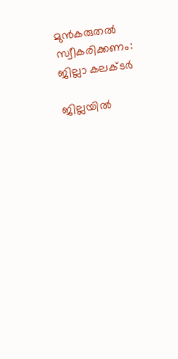മുന്‍കരുതല്‍ സ്വീകരിക്കണം: ജില്ലാ കലക്ടര്‍

ജില്ലയില്‍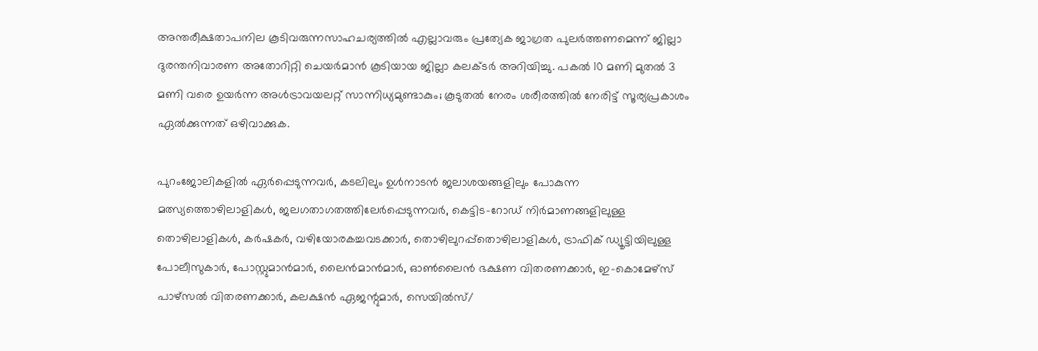അന്തരീക്ഷതാപനില കൂടിവരുന്നസാഹചര്യത്തില്‍ എല്ലാവരും പ്രത്യേക ജാഗ്രത പുലര്‍ത്തണമെന്ന് ജില്ലാ ദുരന്തനിവാരണ അതോറിറ്റി ചെയര്‍മാന്‍ കൂടിയായ ജില്ലാ കലക്ടര്‍ അറിയിച്ചു. പകല്‍ 10 മണി മുതല്‍ 3 മണി വരെ ഉയര്‍ന്ന അള്‍ട്രാവയലറ്റ് സാന്നിധ്യമുണ്ടാകും; കൂടുതല്‍ നേരം ശരീരത്തില്‍ നേരിട്ട് സൂര്യപ്രകാശം ഏല്‍ക്കുന്നത് ഒഴിവാക്കുക.

പുറംജോലികളില്‍ ഏര്‍പ്പെടുന്നവര്‍, കടലിലും ഉള്‍നാടന്‍ ജലാശയങ്ങളിലും പോകുന്ന മത്സ്യത്തൊഴിലാളികള്‍, ജലഗതാഗതത്തിലേര്‍പ്പെടുന്നവര്‍, കെട്ടിട-റോഡ് നിര്‍മാണങ്ങളിലുള്ള തൊഴിലാളികള്‍, കര്‍ഷകര്‍, വഴിയോരകച്ചവടക്കാര്‍, തൊഴിലുറപ്പ്‌തൊഴിലാളികള്‍, ട്രാഫിക് ഡ്യൂട്ടിയിലുള്ള പോലീസുകാര്‍, പോസ്റ്റുമാന്‍മാര്‍, ലൈന്‍മാന്‍മാര്‍, ഓണ്‍ലൈന്‍ ഭക്ഷണ വിതരണക്കാര്‍, ഇ-കൊമേഴ്സ് പാഴ്‌സല്‍ വിതരണക്കാര്‍, കലക്ഷന്‍ ഏജന്റുമാര്‍, സെയില്‍സ്/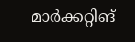മാര്‍ക്കറ്റിങ്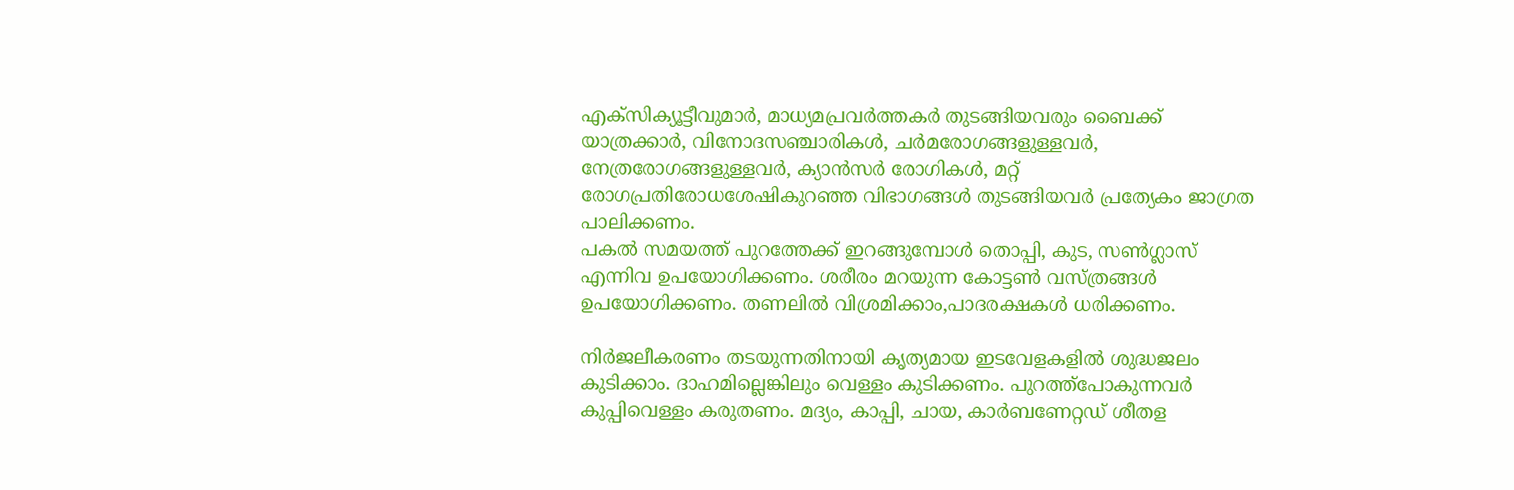എക്‌സിക്യൂട്ടീവുമാര്‍, മാധ്യമപ്രവര്‍ത്തകര്‍ തുടങ്ങിയവരും ബൈക്ക് യാത്രക്കാര്‍, വിനോദസഞ്ചാരികള്‍, ചര്‍മരോഗങ്ങളുള്ളവര്‍, നേത്രരോഗങ്ങളുള്ളവര്‍, ക്യാന്‍സര്‍ രോഗികള്‍, മറ്റ് രോഗപ്രതിരോധശേഷികുറഞ്ഞ വിഭാഗങ്ങള്‍ തുടങ്ങിയവര്‍ പ്രത്യേകം ജാഗ്രത പാലിക്കണം.
പകല്‍ സമയത്ത് പുറത്തേക്ക് ഇറങ്ങുമ്പോള്‍ തൊപ്പി, കുട, സണ്‍ഗ്ലാസ് എന്നിവ ഉപയോഗിക്കണം. ശരീരം മറയുന്ന കോട്ടണ്‍ വസ്ത്രങ്ങള്‍ ഉപയോഗിക്കണം. തണലില്‍ വിശ്രമിക്കാം,പാദരക്ഷകള്‍ ധരിക്കണം.

നിര്‍ജലീകരണം തടയുന്നതിനായി കൃത്യമായ ഇടവേളകളില്‍ ശുദ്ധജലം കുടിക്കാം. ദാഹമില്ലെങ്കിലും വെള്ളം കുടിക്കണം. പുറത്ത്‌പോകുന്നവര്‍ കുപ്പിവെള്ളം കരുതണം. മദ്യം, കാപ്പി, ചായ, കാര്‍ബണേറ്റഡ് ശീതള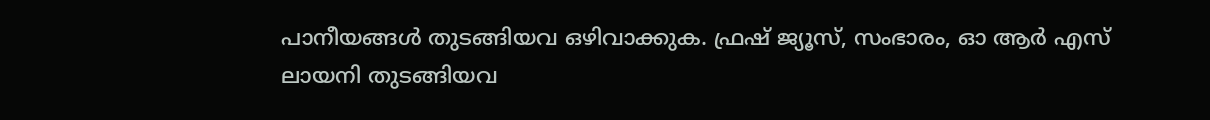പാനീയങ്ങള്‍ തുടങ്ങിയവ ഒഴിവാക്കുക. ഫ്രഷ് ജ്യൂസ്, സംഭാരം, ഓ ആര്‍ എസ് ലായനി തുടങ്ങിയവ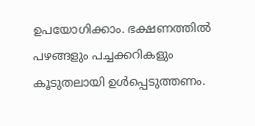ഉപയോഗിക്കാം. ഭക്ഷണത്തില്‍ പഴങ്ങളും പച്ചക്കറികളും കൂടുതലായി ഉള്‍പ്പെടുത്തണം.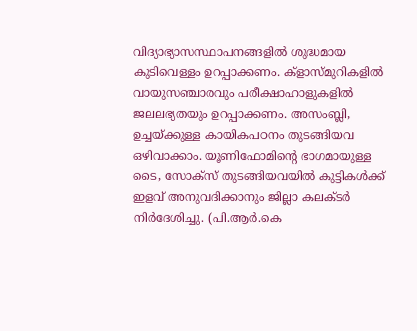വിദ്യാഭ്യാസസ്ഥാപനങ്ങളില്‍ ശുദ്ധമായ കുടിവെള്ളം ഉറപ്പാക്കണം. ക്ളാസ്മുറികളില്‍ വായുസഞ്ചാരവും പരീക്ഷാഹാളുകളില്‍ ജലലഭ്യതയും ഉറപ്പാക്കണം. അസംബ്ലി, ഉച്ചയ്ക്കുള്ള കായികപഠനം തുടങ്ങിയവ ഒഴിവാക്കാം. യൂണിഫോമിന്റെ ഭാഗമായുള്ള ടൈ, സോക്‌സ് തുടങ്ങിയവയില്‍ കുട്ടികള്‍ക്ക് ഇളവ് അനുവദിക്കാനും ജില്ലാ കലക്ടര്‍ നിര്‍ദേശിച്ചു. (പി.ആര്‍.കെ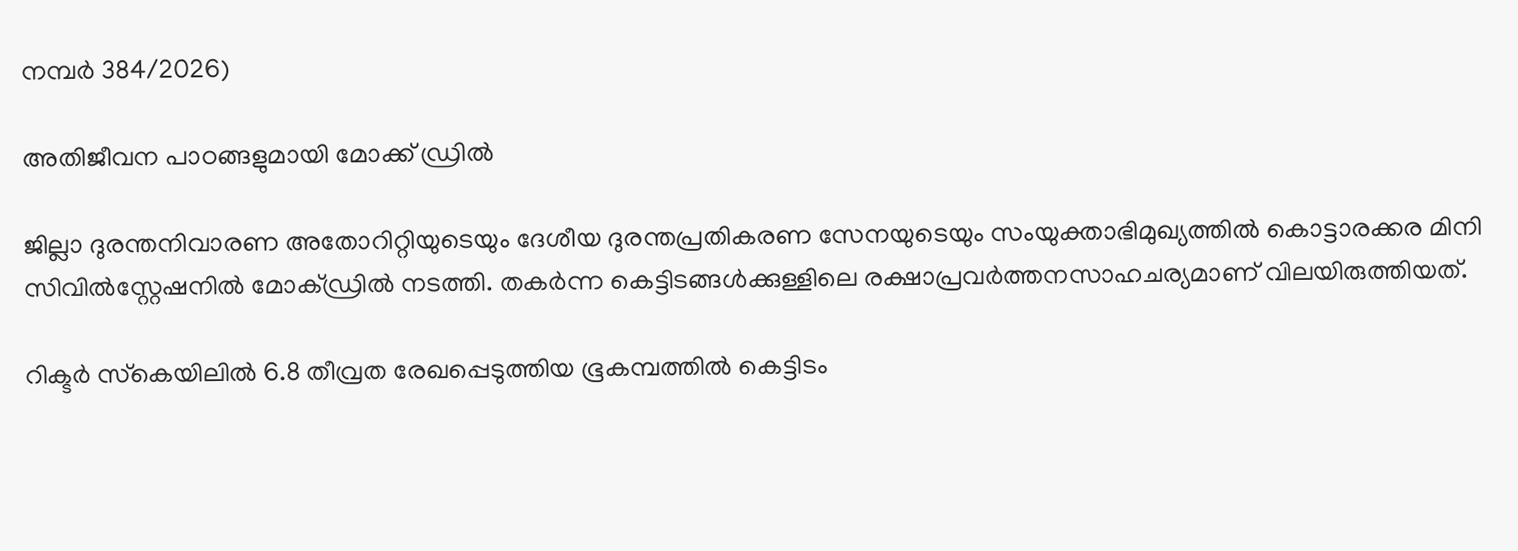നമ്പര്‍ 384/2026)

അതിജീവന പാഠങ്ങളുമായി മോക്ക് ഡ്രില്‍

ജില്ലാ ദുരന്തനിവാരണ അതോറിറ്റിയുടെയും ദേശീയ ദുരന്തപ്രതികരണ സേനയുടെയും സംയുക്താഭിമുഖ്യത്തില്‍ കൊട്ടാരക്കര മിനി സിവില്‍സ്റ്റേഷനില്‍ മോക്ഡ്രില്‍ നടത്തി. തകര്‍ന്ന കെട്ടിടങ്ങള്‍ക്കുള്ളിലെ രക്ഷാപ്രവര്‍ത്തനസാഹചര്യമാണ് വിലയിരുത്തിയത്.

റിക്ടര്‍ സ്‌കെയിലില്‍ 6.8 തീവ്രത രേഖപ്പെടുത്തിയ ഭൂകമ്പത്തില്‍ കെട്ടിടം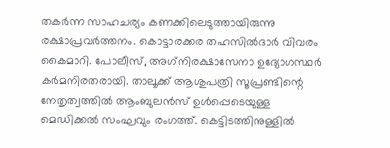തകര്‍ന്ന സാഹചര്യം കണക്കിലെടുത്തായിരുന്നു രക്ഷാപ്രവര്‍ത്തനം. കൊട്ടാരക്കര തഹസില്‍ദാര്‍ വിവരം കൈമാറി. പോലീസ്, അഗ്‌നിരക്ഷാസേനാ ഉദ്യോഗസ്ഥര്‍ കര്‍മനിരതരായി. താലൂക്ക് ആശുപത്രി സൂപ്രണ്ടിന്റെ നേതൃത്വത്തില്‍ ആംബുലന്‍സ് ഉള്‍പ്പെടെയുള്ള മെഡിക്കല്‍ സംഘവും രംഗത്ത്. കെട്ടിടത്തിനുള്ളില്‍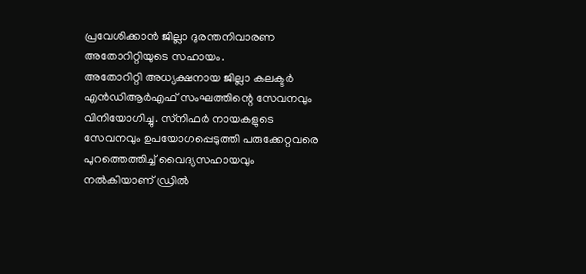പ്രവേശിക്കാന്‍ ജില്ലാ ദുരന്തനിവാരണ അതോറിറ്റിയുടെ സഹായം.
അതോറിറ്റി അധ്യക്ഷനായ ജില്ലാ കലക്ടര്‍ എന്‍ഡിആര്‍എഫ് സംഘത്തിന്റെ സേവനവും വിനിയോഗിച്ചു. സ്‌നിഫര്‍ നായകളുടെ സേവനവും ഉപയോഗപ്പെടുത്തി പരുക്കേറ്റവരെ പുറത്തെത്തിച്ച് വൈദ്യസഹായവും നല്‍കിയാണ് ഡ്രില്‍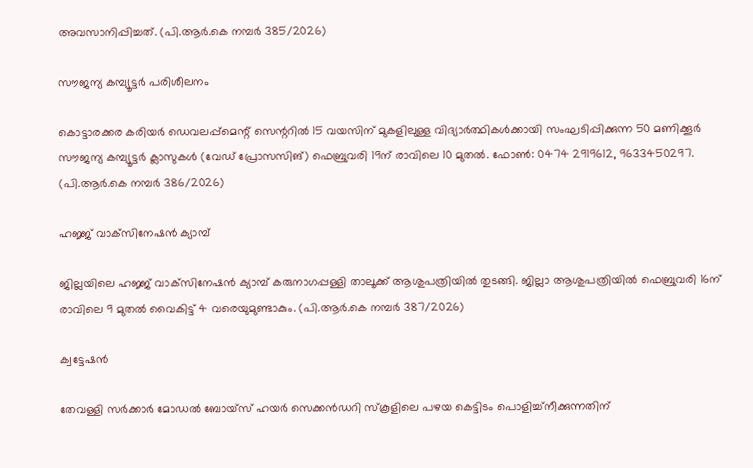അവസാനിപ്പിച്ചത്. (പി.ആര്‍.കെ നമ്പര്‍ 385/2026)

സൗജന്യ കമ്പ്യൂട്ടര്‍ പരിശീലനം

കൊട്ടാരക്കര കരിയര്‍ ഡെവലപ്പ്മെന്റ് സെന്ററില്‍ 15 വയസിന് മുകളിലുള്ള വിദ്യാര്‍ത്ഥികള്‍ക്കായി സംഘടിപ്പിക്കുന്ന 50 മണിക്കൂര്‍ സൗജന്യ കമ്പ്യൂട്ടര്‍ ക്ലാസുകള്‍ (വേഡ് പ്രോസസിങ്) ഫെബ്രുവരി 19ന് രാവിലെ 10 മുതല്‍. ഫോണ്‍: 0474 2919612, 9633450297. (പി.ആര്‍.കെ നമ്പര്‍ 386/2026)

ഹജ്ജ് വാക്‌സിനേഷന്‍ ക്യാമ്പ്

ജില്ലയിലെ ഹജ്ജ് വാക്‌സിനേഷന്‍ ക്യാമ്പ് കരുനാഗപ്പള്ളി താലൂക്ക് ആശുപത്രിയില്‍ തുടങ്ങി. ജില്ലാ ആശുപത്രിയില്‍ ഫെബ്രുവരി 16ന് രാവിലെ 9 മുതല്‍ വൈകിട്ട് 4 വരെയുമുണ്ടാകും. (പി.ആര്‍.കെ നമ്പര്‍ 387/2026)

ക്വട്ടേഷന്‍

തേവള്ളി സര്‍ക്കാര്‍ മോഡല്‍ ബോയ്‌സ് ഹയര്‍ സെക്കന്‍ഡറി സ്‌കൂളിലെ പഴയ കെട്ടിടം പൊളിച്ച്‌നീക്കുന്നതിന്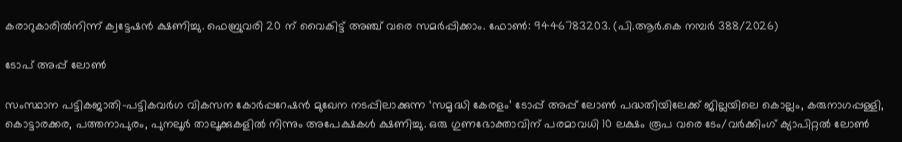കരാറുകാരില്‍നിന്ന് ക്വട്ടേഷന്‍ ക്ഷണിച്ചു. ഫെബ്രുവരി 20 ന് വൈകിട്ട് അഞ്ച് വരെ സമര്‍പ്പിക്കാം. ഫോണ്‍: 9446783203. (പി.ആര്‍.കെ നമ്പര്‍ 388/2026)

ടോപ് അപ്പ് ലോണ്‍

സംസ്ഥാന പട്ടികജാതി-പട്ടികവര്‍ഗ വികസന കോര്‍പ്പറേഷന്‍ മുഖേന നടപ്പിലാക്കുന്ന ‘സമൃദ്ധി കേരളം’ ടോപ്പ് അപ്പ് ലോണ്‍ പദ്ധതിയിലേക്ക് ജില്ലയിലെ കൊല്ലം, കരുനാഗപ്പള്ളി, കൊട്ടാരക്കര, പത്തനാപുരം, പുനലൂര്‍ താലൂക്കുകളില്‍ നിന്നും അപേക്ഷകള്‍ ക്ഷണിച്ചു. ഒരു ഗുണഭോക്താവിന് പരമാവധി 10 ലക്ഷം രൂപ വരെ ടേം/വര്‍ക്കിംഗ് ക്യാപിറ്റല്‍ ലോണ്‍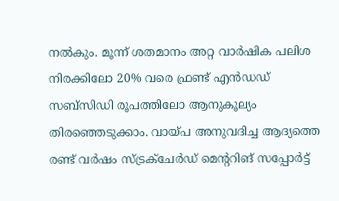നല്‍കും. മൂന്ന് ശതമാനം അറ്റ വാര്‍ഷിക പലിശ നിരക്കിലോ 20% വരെ ഫ്രണ്ട് എന്‍ഡഡ് സബ്‌സിഡി രൂപത്തിലോ ആനുകൂല്യം തിരഞ്ഞെടുക്കാം. വായ്പ അനുവദിച്ച ആദ്യത്തെ രണ്ട് വര്‍ഷം സ്ട്രക്‌ചേര്‍ഡ് മെന്ററിങ് സപ്പോര്‍ട്ട്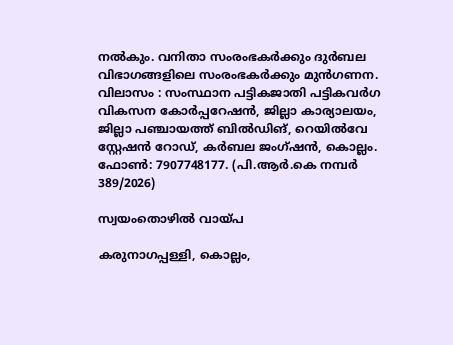നല്‍കും. വനിതാ സംരംഭകര്‍ക്കും ദുര്‍ബല വിഭാഗങ്ങളിലെ സംരംഭകര്‍ക്കും മുന്‍ഗണന. വിലാസം : സംസ്ഥാന പട്ടികജാതി പട്ടികവര്‍ഗ വികസന കോര്‍പ്പറേഷന്‍, ജില്ലാ കാര്യാലയം, ജില്ലാ പഞ്ചായത്ത് ബില്‍ഡിങ്, റെയില്‍വേ സ്റ്റേഷന്‍ റോഡ്, കര്‍ബല ജംഗ്ഷന്‍, കൊല്ലം. ഫോണ്‍: 7907748177. (പി.ആര്‍.കെ നമ്പര്‍ 389/2026)

സ്വയംതൊഴില്‍ വായ്പ

കരുനാഗപ്പള്ളി, കൊല്ലം,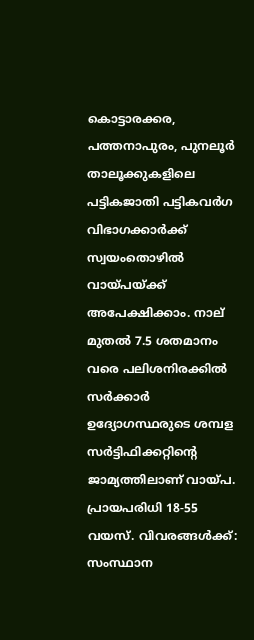കൊട്ടാരക്കര, പത്തനാപുരം, പുനലൂര്‍ താലൂക്കുകളിലെ പട്ടികജാതി പട്ടികവര്‍ഗ വിഭാഗക്കാര്‍ക്ക് സ്വയംതൊഴില്‍ വായ്പയ്ക്ക് അപേക്ഷിക്കാം. നാല് മുതല്‍ 7.5 ശതമാനം വരെ പലിശനിരക്കില്‍ സര്‍ക്കാര്‍ ഉദ്യോഗസ്ഥരുടെ ശമ്പള സര്‍ട്ടിഫിക്കറ്റിന്റെ ജാമ്യത്തിലാണ് വായ്പ. പ്രായപരിധി 18-55 വയസ്. വിവരങ്ങള്‍ക്ക്: സംസ്ഥാന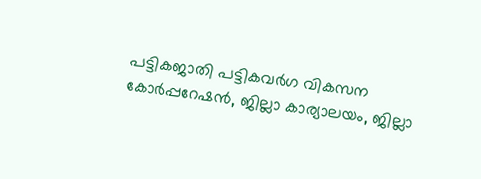പട്ടികജാതി പട്ടികവര്‍ഗ വികസന കോര്‍പ്പറേഷന്‍, ജില്ലാ കാര്യാലയം, ജില്ലാ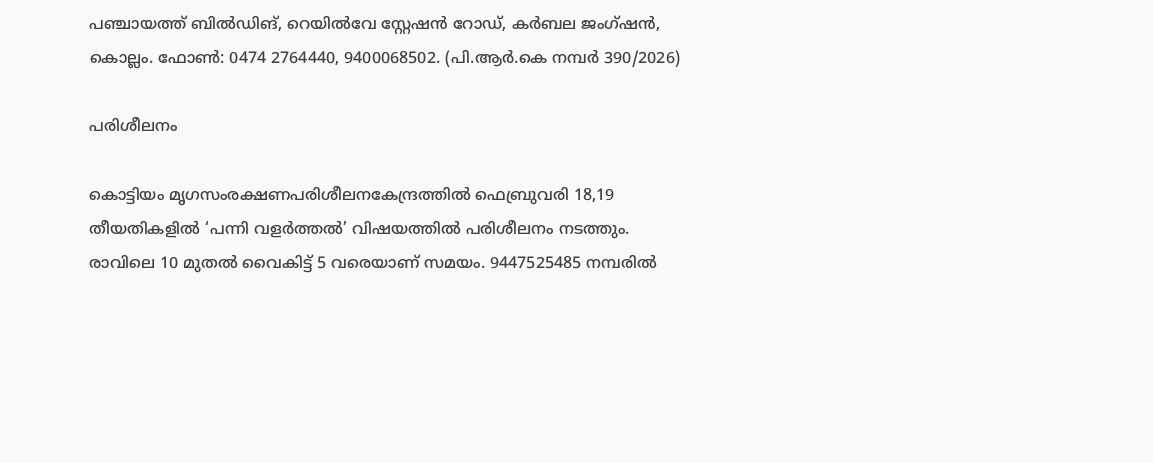പഞ്ചായത്ത് ബില്‍ഡിങ്, റെയില്‍വേ സ്റ്റേഷന്‍ റോഡ്, കര്‍ബല ജംഗ്ഷന്‍, കൊല്ലം. ഫോണ്‍: 0474 2764440, 9400068502. (പി.ആര്‍.കെ നമ്പര്‍ 390/2026)

പരിശീലനം

കൊട്ടിയം മൃഗസംരക്ഷണപരിശീലനകേന്ദ്രത്തില്‍ ഫെബ്രുവരി 18,19 തീയതികളില്‍ ‘പന്നി വളര്‍ത്തല്‍’ വിഷയത്തില്‍ പരിശീലനം നടത്തും. രാവിലെ 10 മുതല്‍ വൈകിട്ട് 5 വരെയാണ് സമയം. 9447525485 നമ്പരില്‍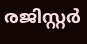രജിസ്റ്റര്‍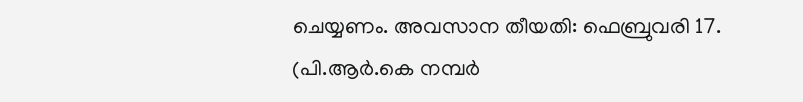ചെയ്യണം. അവസാന തീയതി: ഫെബ്രുവരി 17. (പി.ആര്‍.കെ നമ്പര്‍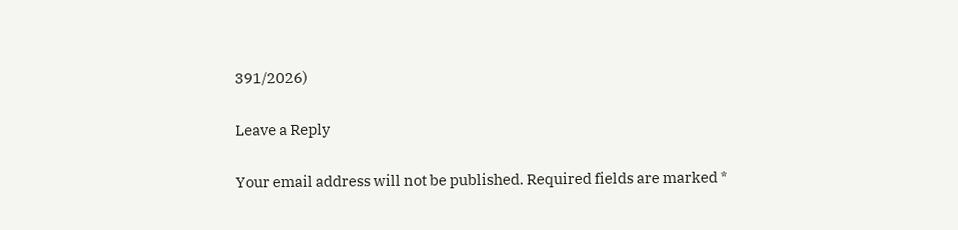391/2026)

Leave a Reply

Your email address will not be published. Required fields are marked *